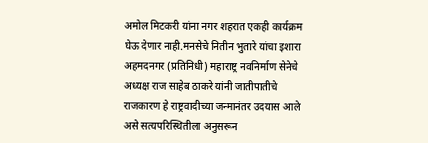अमोल मिटकरी यांना नगर शहरात एकही कार्यक्रम घेऊ देणार नाही.मनसेचे नितीन भुतारे यांचा इशारा
अहमदनगर (प्रतिनिधी) महाराष्ट्र नवनिर्माण सेनेचे अध्यक्ष राज साहेब ठाकरे यांनी जातीपातीचे राजकारण हे राष्ट्रवादीच्या जन्मानंतर उदयास आले असे सत्यपरिस्थितीला अनुसरून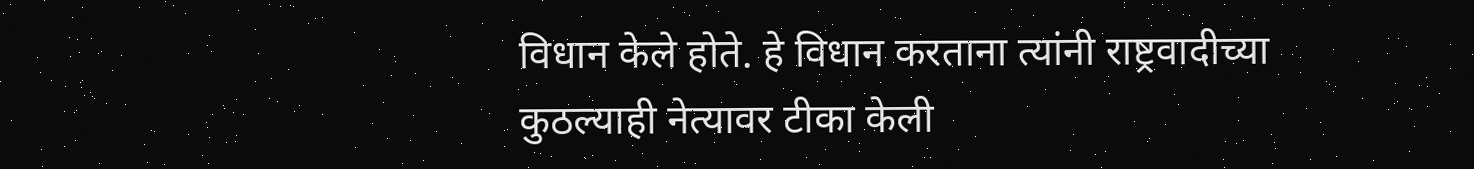विधान केले होते. हे विधान करताना त्यांनी राष्ट्रवादीच्या कुठल्याही नेत्यावर टीका केली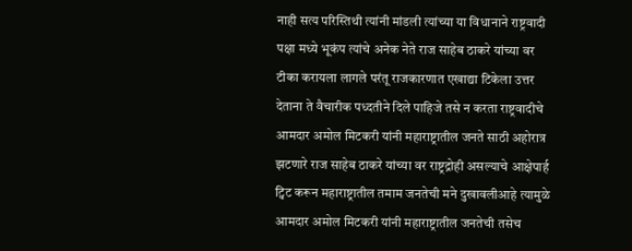नाही सत्य परिस्तिथी त्यांनी मांडली त्यांच्या या विधानाने राष्ट्रवादी पक्षा मध्ये भूकंप त्यांचे अनेक नेते राज साहेब ठाकरे यांच्या वर टीका करायला लागले परंतू राजकारणात एखाद्या टिकेला उत्तर देताना ते वैचारीक पध्दतीने दिले पाहिजे तसे न करता राष्ट्रवादीचे आमदार अमोल मिटकरी यांनी महाराष्ट्रातील जनते साठी अहोरात्र झटणारे राज साहेब ठाकरे यांच्या वर राष्ट्रद्रोही असल्याचे आक्षेपार्ह ट्विट करून महाराष्ट्रातील तमाम जनतेची मने दुखावलीआहे त्यामुळे आमदार अमोल मिटकरी यांनी महाराष्ट्रातील जनतेची तसेच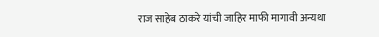राज साहेब ठाकरे यांची जाहिर माफी मागावी अन्यथा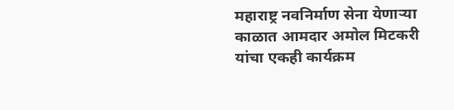महाराष्ट्र नवनिर्माण सेना येणाऱ्या काळात आमदार अमोल मिटकरी यांचा एकही कार्यक्रम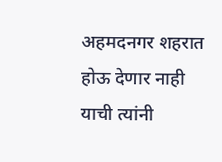अहमदनगर शहरात होऊ देणार नाही याची त्यांनी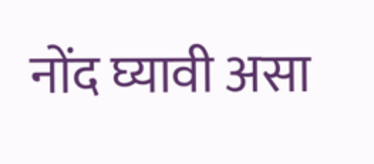नोंद घ्यावी असा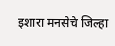इशारा मनसेचे जिल्हा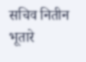सचिव नितीन भूतारे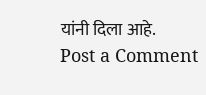यांनी दिला आहे.
Post a Comment